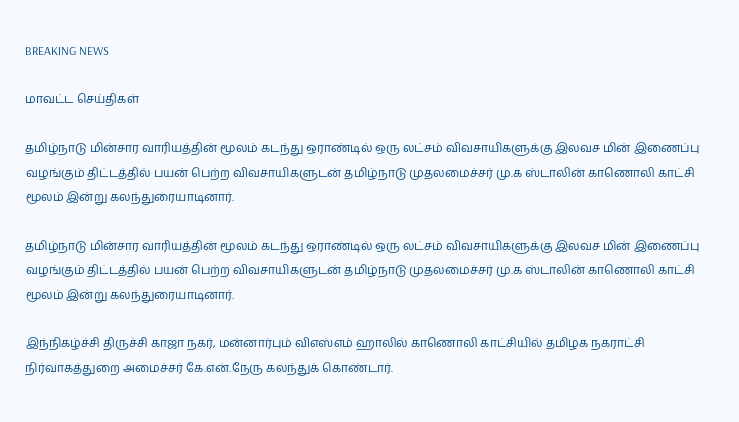BREAKING NEWS

மாவட்ட செய்திகள்

தமிழ்நாடு மின்சார வாரியத்தின் மூலம் கடந்து ஒராண்டில் ஒரு லட்சம் விவசாயிகளுக்கு இலவச மின் இணைப்பு வழங்கும் திட்டத்தில் பயன் பெற்ற விவசாயிகளுடன் தமிழ்நாடு முதலமைச்சர் மு.க ஸ்டாலின் காணொலி காட்சி மூலம் இன்று கலந்துரையாடினார்.

தமிழ்நாடு மின்சார வாரியத்தின் மூலம் கடந்து ஒராண்டில் ஒரு லட்சம் விவசாயிகளுக்கு இலவச மின் இணைப்பு வழங்கும் திட்டத்தில் பயன் பெற்ற விவசாயிகளுடன் தமிழ்நாடு முதலமைச்சர் மு.க ஸ்டாலின் காணொலி காட்சி மூலம் இன்று கலந்துரையாடினார்.

இந்நிகழ்ச்சி திருச்சி காஜா நகர், மன்னார்பும் விஎஸ்எம் ஹாலில் காணொலி காட்சியில் தமிழக நகராட்சி நிர்வாகத்துறை அமைச்சர் கே.என்.நேரு கலந்துக் கொண்டார்.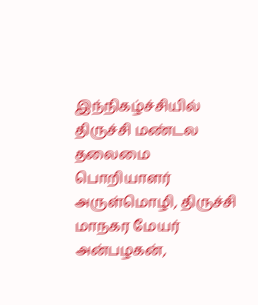இந்நிகழ்ச்சியில் திருச்சி மண்டல தலைமை பொறியாளர் அருள்மொழி, திருச்சி மாநகர மேயர் அன்பழகன்,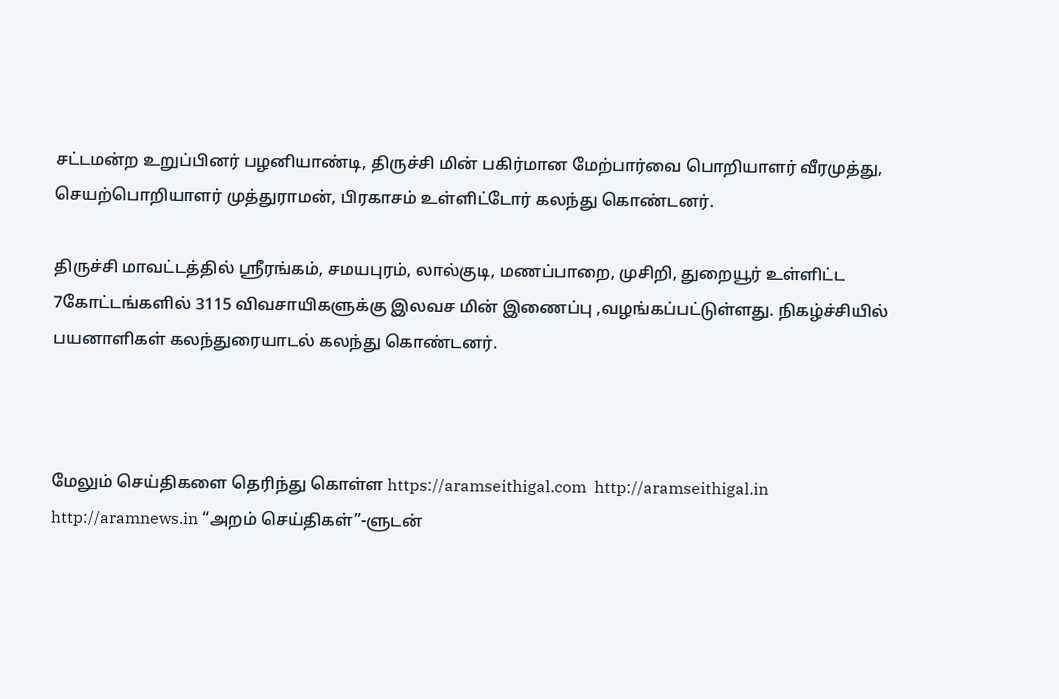சட்டமன்ற உறுப்பினர் பழனியாண்டி, திருச்சி மின் பகிர்மான மேற்பார்வை பொறியாளர் வீரமுத்து, செயற்பொறியாளர் முத்துராமன், பிரகாசம் உள்ளிட்டோர் கலந்து கொண்டனர்.

திருச்சி மாவட்டத்தில் ஸ்ரீரங்கம், சமயபுரம், லால்குடி, மணப்பாறை, முசிறி, துறையூர் உள்ளிட்ட 7கோட்டங்களில் 3115 விவசாயிகளுக்கு இலவச மின் இணைப்பு ,வழங்கப்பட்டுள்ளது. நிகழ்ச்சியில் பயனாளிகள் கலந்துரையாடல் கலந்து கொண்டனர்‌‌‌.



மேலும் செய்திகளை தெரிந்து கொள்ள https://aramseithigal.com  http://aramseithigal.in  http://aramnews.in “அறம் செய்திகள்”-ளுடன்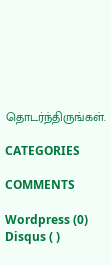தொடர்ந்திருங்கள்.

CATEGORIES

COMMENTS

Wordpress (0)
Disqus ( )